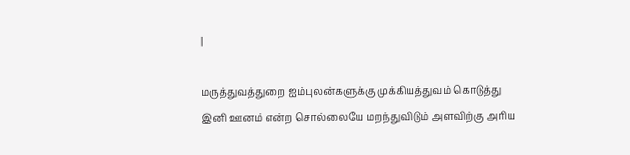|

மருத்துவத்துறை ஐம்புலன்களுக்கு முக்கியத்துவம் கொடுத்து
இனி ஊனம் என்ற சொல்லையே மறந்துவிடும் அளவிற்கு அரிய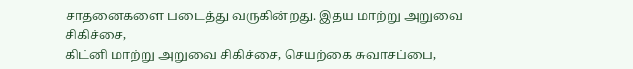சாதனைகளை படைத்து வருகின்றது. இதய மாற்று அறுவை சிகிச்சை,
கிட்னி மாற்று அறுவை சிகிச்சை, செயற்கை சுவாசப்பை,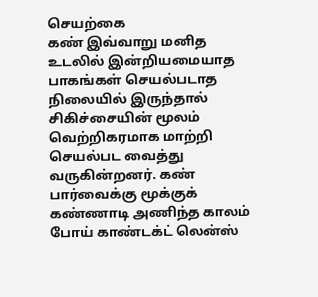செயற்கை
கண் இவ்வாறு மனித உடலில் இன்றியமையாத பாகங்கள் செயல்படாத
நிலையில் இருந்தால் சிகிச்சையின் மூலம் வெற்றிகரமாக மாற்றி
செயல்பட வைத்து வருகின்றனர். கண் பார்வைக்கு மூக்குக்
கண்ணாடி அணிந்த காலம் போய் காண்டக்ட் லென்ஸ்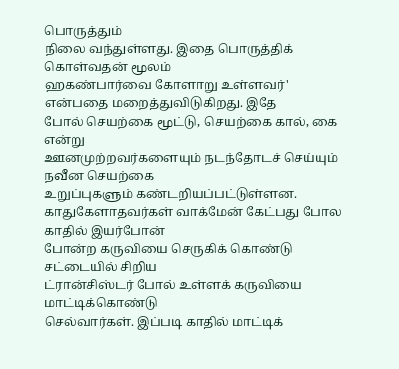பொருத்தும்
நிலை வந்துள்ளது. இதை பொருத்திக் கொள்வதன் மூலம்
ஹகண்பார்வை கோளாறு உள்ளவர்' என்பதை மறைத்துவிடுகிறது. இதே
போல் செயற்கை மூட்டு, செயற்கை கால், கை என்று
ஊனமுற்றவர்களையும் நடந்தோடச் செய்யும் நவீன செயற்கை
உறுப்புகளும் கண்டறியப்பட்டுள்ளன.
காதுகேளாதவர்கள் வாக்மேன் கேட்பது போல காதில் இயர்போன்
போன்ற கருவியை செருகிக் கொண்டு சட்டையில் சிறிய
ட்ரான்சிஸ்டர் போல் உள்ளக் கருவியை மாட்டிக்கொண்டு
செல்வார்கள். இப்படி காதில் மாட்டிக்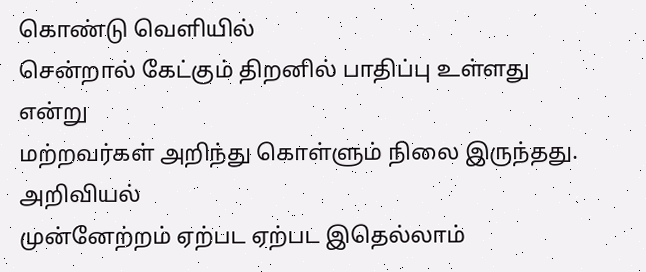கொண்டு வெளியில்
சென்றால் கேட்கும் திறனில் பாதிப்பு உள்ளது என்று
மற்றவர்கள் அறிந்து கொள்ளும் நிலை இருந்தது. அறிவியல்
முன்னேற்றம் ஏற்பட ஏற்பட இதெல்லாம்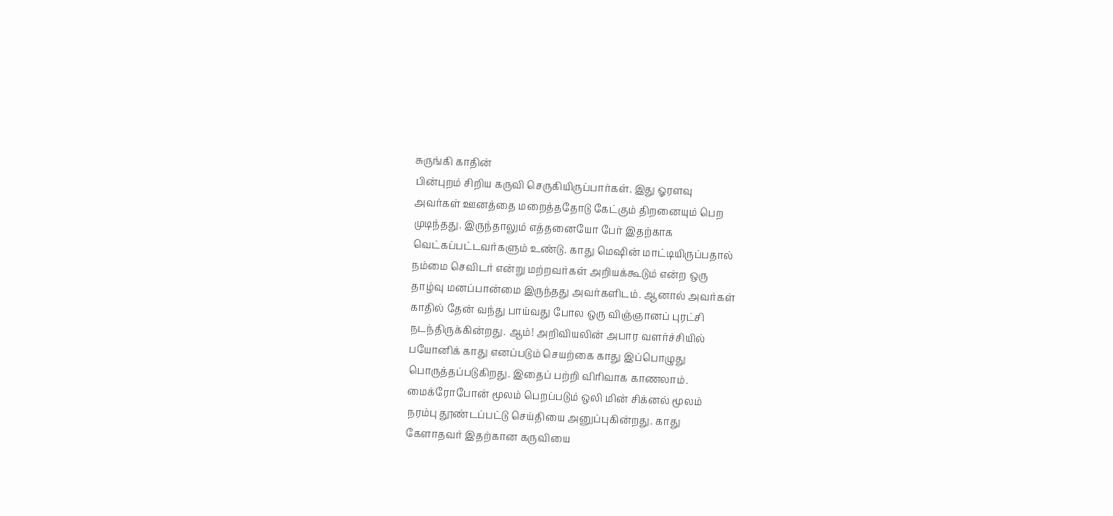சுருங்கி காதின்
பின்புறம் சிறிய கருவி செருகியிருப்பார்கள். இது ஓரளவு
அவர்கள் ஊனத்தை மறைத்ததோடு கேட்கும் திறனையும் பெற
முடிந்தது. இருந்தாலும் எத்தனையோ பேர் இதற்காக
வெட்கப்பட்டவர்களும் உண்டு. காது மெஷின் மாட்டியிருப்பதால்
நம்மை செவிடர் என்று மற்றவர்கள் அறியக்கூடும் என்ற ஒரு
தாழ்வு மனப்பான்மை இருந்தது அவர்களிடம். ஆனால் அவர்கள்
காதில் தேன் வந்து பாய்வது போல ஒரு விஞ்ஞானப் புரட்சி
நடந்திருக்கின்றது. ஆம்! அறிவியலின் அபார வளர்ச்சியில்
பயோனிக் காது எனப்படும் செயற்கை காது இப்பொழுது
பொருத்தப்படுகிறது. இதைப் பற்றி விரிவாக காணலாம்.
மைக்ரோபோன் மூலம் பெறப்படும் ஒலி மின் சிக்னல் மூலம்
நரம்பு தூண்டப்பட்டு செய்தியை அனுப்புகின்றது. காது
கேளாதவர் இதற்கான கருவியை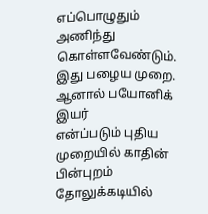எப்பொழுதும் அணிந்து
கொள்ளவேண்டும். இது பழைய முறை. ஆனால் பயோனிக் இயர்
என்ப்படும் புதிய முறையில் காதின் பின்புறம் தோலுக்கடியில்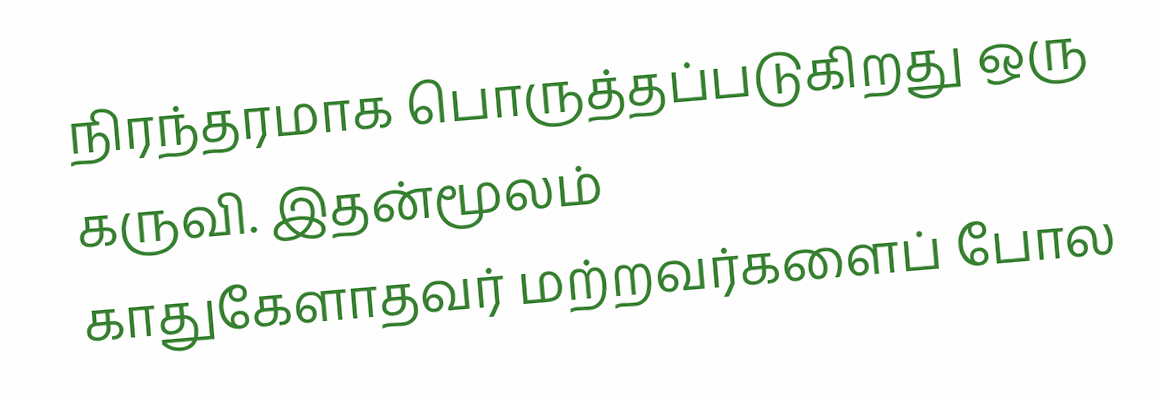நிரந்தரமாக பொருத்தப்படுகிறது ஒரு கருவி. இதன்மூலம்
காதுகேளாதவர் மற்றவர்களைப் போல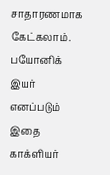சாதாரணமாக கேட்கலாம்.
பயோனிக் இயர் எனப்படும் இதை காக்ளியர்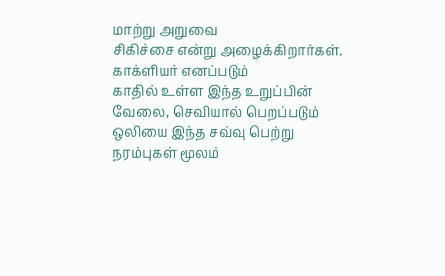மாற்று அறுவை
சிகிச்சை என்று அழைக்கிறார்கள். காக்ளியர் எனப்படும்
காதில் உள்ள இந்த உறுப்பின் வேலை, செவியால் பெறப்படும்
ஒலியை இந்த சவ்வு பெற்று நரம்புகள் மூலம்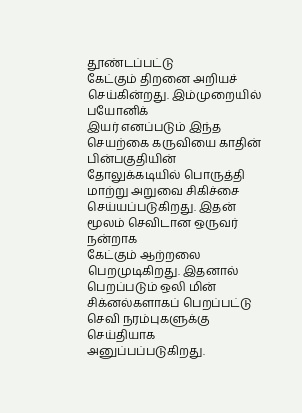தூண்டப்பட்டு
கேட்கும் திறனை அறியச் செய்கின்றது. இம்முறையில் பயோனிக்
இயர் எனப்படும் இந்த செயற்கை கருவியை காதின் பின்பகுதியின்
தோலுக்கடியில் பொருத்தி மாற்று அறுவை சிகிச்சை
செய்யப்படுகிறது. இதன் மூலம் செவிடான ஒருவர் நன்றாக
கேட்கும் ஆற்றலை பெறமுடிகிறது. இதனால் பெறப்படும் ஒலி மின்
சிக்னல்களாகப் பெறப்பட்டு செவி நரம்புகளுக்கு செய்தியாக
அனுப்பப்படுகிறது.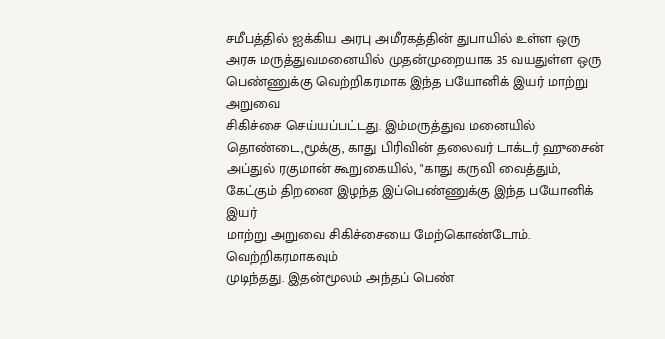சமீபத்தில் ஐக்கிய அரபு அமீரகத்தின் துபாயில் உள்ள ஒரு
அரசு மருத்துவமனையில் முதன்முறையாக 35 வயதுள்ள ஒரு
பெண்ணுக்கு வெற்றிகரமாக இந்த பயோனிக் இயர் மாற்று அறுவை
சிகிச்சை செய்யப்பட்டது. இம்மருத்துவ மனையில்
தொண்டை,மூக்கு, காது பிரிவின் தலைவர் டாக்டர் ஹுசைன்
அப்துல் ரகுமான் கூறுகையில், "காது கருவி வைத்தும்,
கேட்கும் திறனை இழந்த இப்பெண்ணுக்கு இந்த பயோனிக் இயர்
மாற்று அறுவை சிகிச்சையை மேற்கொண்டோம். வெற்றிகரமாகவும்
முடிந்தது. இதன்மூலம் அந்தப் பெண்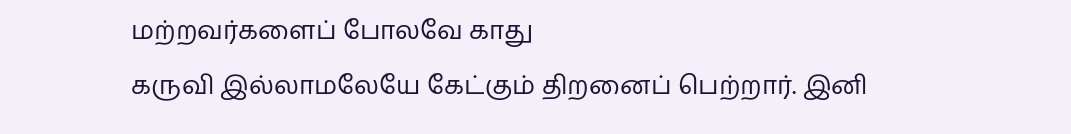மற்றவர்களைப் போலவே காது
கருவி இல்லாமலேயே கேட்கும் திறனைப் பெற்றார். இனி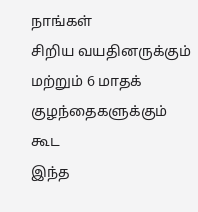நாங்கள்
சிறிய வயதினருக்கும் மற்றும் 6 மாதக் குழந்தைகளுக்கும் கூட
இந்த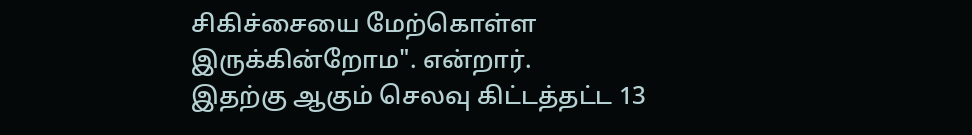சிகிச்சையை மேற்கொள்ள இருக்கின்றோம". என்றார்.
இதற்கு ஆகும் செலவு கிட்டத்தட்ட 13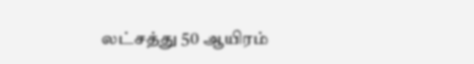லட்சத்து 50 ஆயிரம்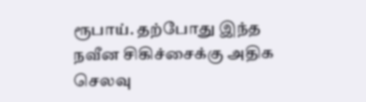ரூபாய். தற்போது இந்த நவீன சிகிச்சைக்கு அதிக செலவு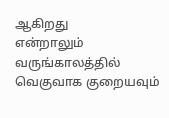ஆகிறது
என்றாலும் வருங்காலத்தில் வெகுவாக குறையவும்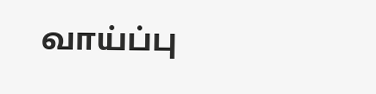வாய்ப்பு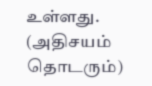உள்ளது.
(அதிசயம் தொடரும்)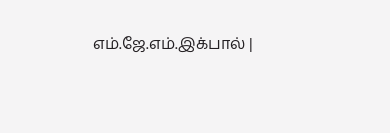எம்.ஜே.எம்.இக்பால் |